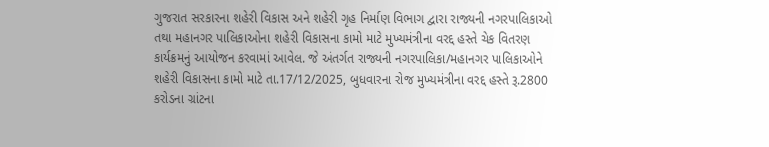ગુજરાત સરકારના શહેરી વિકાસ અને શહેરી ગૃહ નિર્માણ વિભાગ દ્વારા રાજ્યની નગરપાલિકાઓ તથા મહાનગર પાલિકાઓના શહેરી વિકાસના કામો માટે મુખ્યમંત્રીના વરદ્દ હસ્તે ચેક વિતરણ કાર્યક્રમનું આયોજન કરવામાં આવેલ. જે અંતર્ગત રાજ્યની નગરપાલિકા/મહાનગર પાલિકાઓને શહેરી વિકાસના કામો માટે તા.17/12/2025, બુધવારના રોજ મુખ્યમંત્રીના વરદ્દ હસ્તે રૂ.2800 કરોડના ગ્રાંટના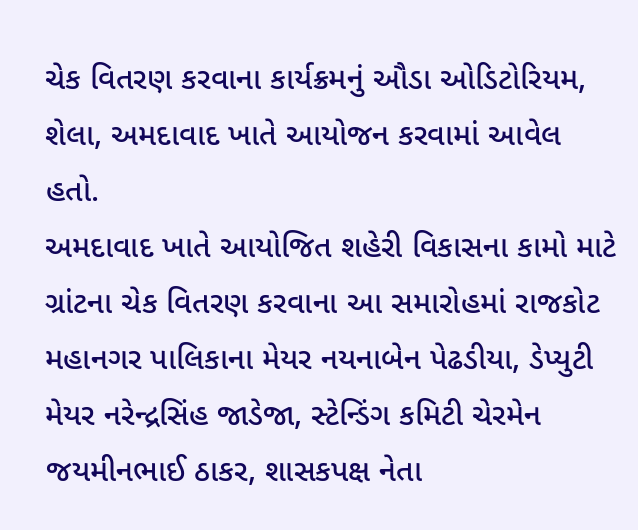ચેક વિતરણ કરવાના કાર્યક્રમનું ઔડા ઓડિટોરિયમ, શેલા, અમદાવાદ ખાતે આયોજન કરવામાં આવેલ હતો.
અમદાવાદ ખાતે આયોજિત શહેરી વિકાસના કામો માટે ગ્રાંટના ચેક વિતરણ કરવાના આ સમારોહમાં રાજકોટ મહાનગર પાલિકાના મેયર નયનાબેન પેઢડીયા, ડેપ્યુટી મેયર નરેન્દ્રસિંહ જાડેજા, સ્ટેન્ડિંગ કમિટી ચેરમેન જયમીનભાઈ ઠાકર, શાસકપક્ષ નેતા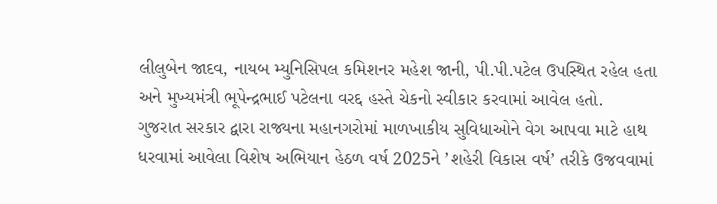લીલુબેન જાદવ, નાયબ મ્યુનિસિપલ કમિશનર મહેશ જાની, પી.પી.પટેલ ઉપસ્થિત રહેલ હતા અને મુખ્યમંત્રી ભૂપેન્દ્રભાઈ પટેલના વરદ્દ હસ્તે ચેકનો સ્વીકાર કરવામાં આવેલ હતો.
ગુજરાત સરકાર દ્વારા રાજ્યના મહાનગરોમાં માળખાકીય સુવિધાઓને વેગ આપવા માટે હાથ ધરવામાં આવેલા વિશેષ અભિયાન હેઠળ વર્ષ 2025ને ’શહેરી વિકાસ વર્ષ’ તરીકે ઉજવવામાં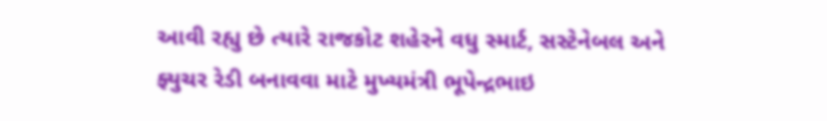આવી રહ્યુ છે ત્યારે રાજકોટ શહેરને વધુ સ્માર્ટ, સસ્ટેનેબલ અને ફ્યુચર રેડી બનાવવા માટે મુખ્યમંત્રી ભૂપેન્દ્રભાઇ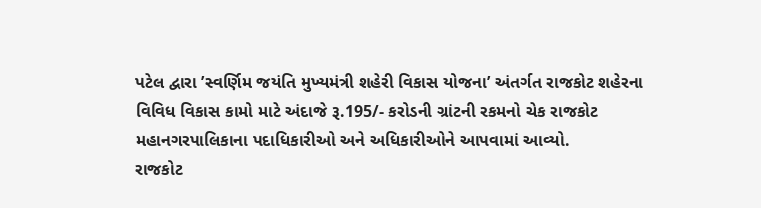પટેલ દ્વારા ’સ્વર્ણિમ જયંતિ મુખ્યમંત્રી શહેરી વિકાસ યોજના’ અંતર્ગત રાજકોટ શહેરના વિવિધ વિકાસ કામો માટે અંદાજે રૂ.195/- કરોડની ગ્રાંટની રકમનો ચેક રાજકોટ મહાનગરપાલિકાના પદાધિકારીઓ અને અધિકારીઓને આપવામાં આવ્યો.
રાજકોટ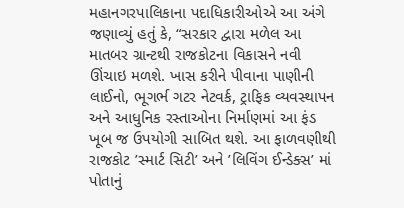મહાનગરપાલિકાના પદાધિકારીઓએ આ અંગે જણાવ્યું હતું કે, “સરકાર દ્વારા મળેલ આ માતબર ગ્રાન્ટથી રાજકોટના વિકાસને નવી ઊંચાઇ મળશે. ખાસ કરીને પીવાના પાણીની લાઈનો, ભૂગર્ભ ગટર નેટવર્ક, ટ્રાફિક વ્યવસ્થાપન અને આધુનિક રસ્તાઓના નિર્માણમાં આ ફંડ ખૂબ જ ઉપયોગી સાબિત થશે. આ ફાળવણીથી રાજકોટ ’સ્માર્ટ સિટી’ અને ’લિવિંગ ઈન્ડેક્સ’ માં પોતાનું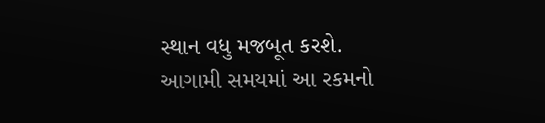સ્થાન વધુ મજબૂત કરશે.
આગામી સમયમાં આ રકમનો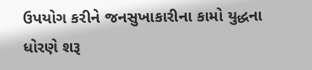ઉપયોગ કરીને જનસુખાકારીના કામો યુદ્ધના ધોરણે શરૂ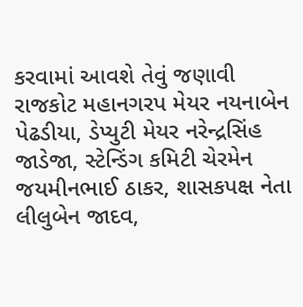કરવામાં આવશે તેવું જણાવી રાજકોટ મહાનગરપ મેયર નયનાબેન પેઢડીયા, ડેપ્યુટી મેયર નરેન્દ્રસિંહ જાડેજા, સ્ટેન્ડિંગ કમિટી ચેરમેન જયમીનભાઈ ઠાકર, શાસકપક્ષ નેતા લીલુબેન જાદવ,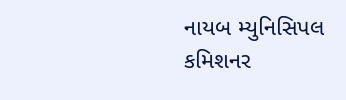નાયબ મ્યુનિસિપલ કમિશનર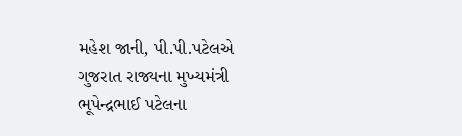મહેશ જાની, પી.પી.પટેલએ ગુજરાત રાજ્યના મુખ્યમંત્રી ભૂપેન્દ્રભાઈ પટેલના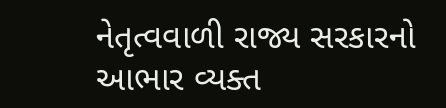નેતૃત્વવાળી રાજ્ય સરકારનો આભાર વ્યક્ત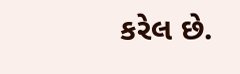કરેલ છે.